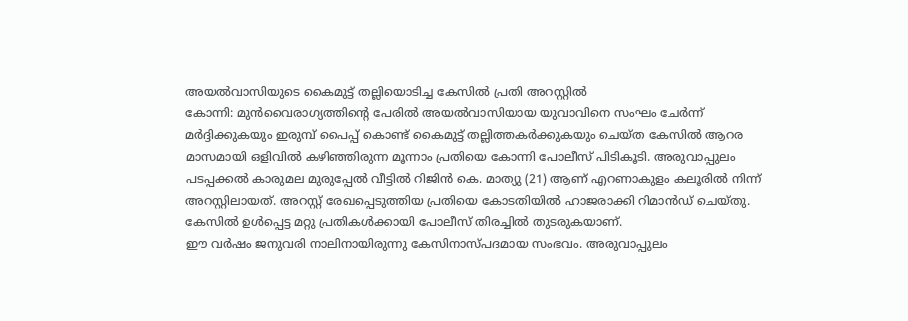അയൽവാസിയുടെ കൈമുട്ട് തല്ലിയൊടിച്ച കേസിൽ പ്രതി അറസ്റ്റിൽ
കോന്നി: മുൻവൈരാഗ്യത്തിന്റെ പേരിൽ അയൽവാസിയായ യുവാവിനെ സംഘം ചേർന്ന് മർദ്ദിക്കുകയും ഇരുമ്പ് പൈപ്പ് കൊണ്ട് കൈമുട്ട് തല്ലിത്തകർക്കുകയും ചെയ്ത കേസിൽ ആറര മാസമായി ഒളിവിൽ കഴിഞ്ഞിരുന്ന മൂന്നാം പ്രതിയെ കോന്നി പോലീസ് പിടികൂടി. അരുവാപ്പുലം പടപ്പക്കൽ കാരുമല മുരുപ്പേൽ വീട്ടിൽ റിജിൻ കെ. മാത്യു (21) ആണ് എറണാകുളം കലൂരിൽ നിന്ന് അറസ്റ്റിലായത്. അറസ്റ്റ് രേഖപ്പെടുത്തിയ പ്രതിയെ കോടതിയിൽ ഹാജരാക്കി റിമാൻഡ് ചെയ്തു. കേസിൽ ഉൾപ്പെട്ട മറ്റു പ്രതികൾക്കായി പോലീസ് തിരച്ചിൽ തുടരുകയാണ്.
ഈ വർഷം ജനുവരി നാലിനായിരുന്നു കേസിനാസ്പദമായ സംഭവം. അരുവാപ്പുലം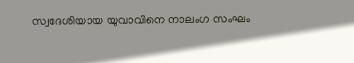സ്വദേശിയായ യുവാവിനെ നാലംഗ സംഘം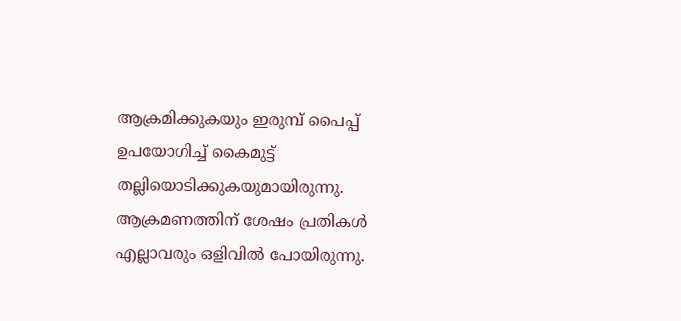ആക്രമിക്കുകയും ഇരുമ്പ് പൈപ്പ് ഉപയോഗിച്ച് കൈമുട്ട് തല്ലിയൊടിക്കുകയുമായിരുന്നു. ആക്രമണത്തിന് ശേഷം പ്രതികൾ എല്ലാവരും ഒളിവിൽ പോയിരുന്നു.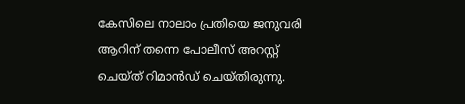കേസിലെ നാലാം പ്രതിയെ ജനുവരി ആറിന് തന്നെ പോലീസ് അറസ്റ്റ് ചെയ്ത് റിമാൻഡ് ചെയ്തിരുന്നു.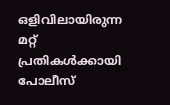ഒളിവിലായിരുന്ന മറ്റ് പ്രതികൾക്കായി പോലീസ്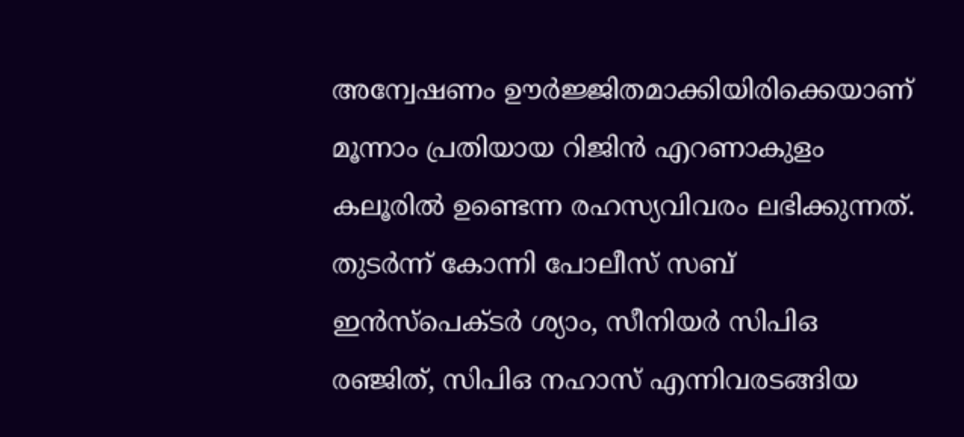അന്വേഷണം ഊർജ്ജിതമാക്കിയിരിക്കെയാണ് മൂന്നാം പ്രതിയായ റിജിൻ എറണാകുളം കലൂരിൽ ഉണ്ടെന്ന രഹസ്യവിവരം ലഭിക്കുന്നത്. തുടർന്ന് കോന്നി പോലീസ് സബ് ഇൻസ്പെക്ടർ ശ്യാം, സീനിയർ സിപിഒ രഞ്ജിത്, സിപിഒ നഹാസ് എന്നിവരടങ്ങിയ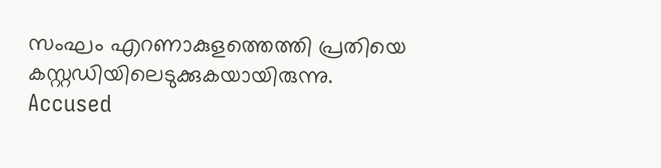സംഘം എറണാകുളത്തെത്തി പ്രതിയെ കസ്റ്റഡിയിലെടുക്കുകയായിരുന്നു.
Accused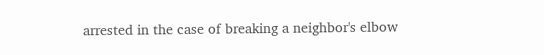arrested in the case of breaking a neighbor's elbow